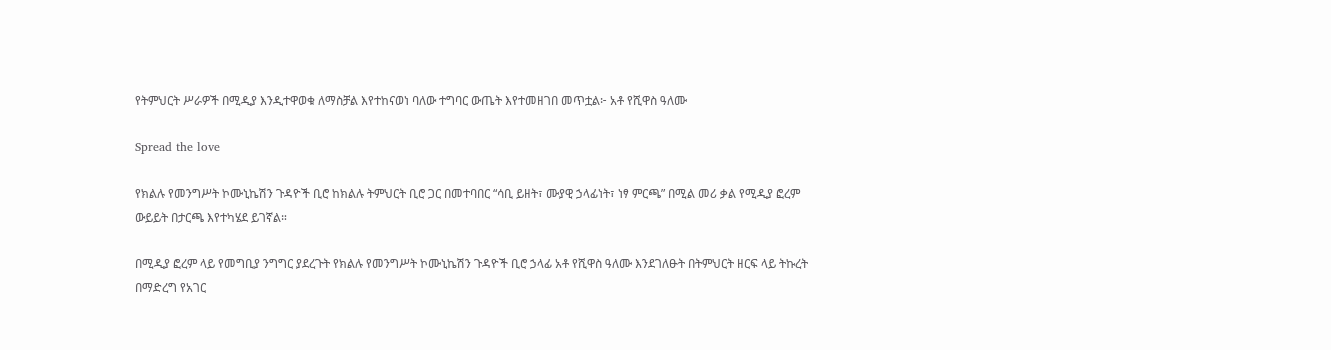የትምህርት ሥራዎች በሚዲያ እንዲተዋወቁ ለማስቻል እየተከናወነ ባለው ተግባር ውጤት እየተመዘገበ መጥቷል፦ አቶ የሺዋስ ዓለሙ

Spread the love

የክልሉ የመንግሥት ኮሙኒኬሽን ጉዳዮች ቢሮ ከክልሉ ትምህርት ቢሮ ጋር በመተባበር “ሳቢ ይዘት፣ ሙያዊ ኃላፊነት፣ ነፃ ምርጫ” በሚል መሪ ቃል የሚዲያ ፎረም ውይይት በታርጫ እየተካሄደ ይገኛል።

በሚዲያ ፎረም ላይ የመግቢያ ንግግር ያደረጉት የክልሉ የመንግሥት ኮሙኒኬሽን ጉዳዮች ቢሮ ኃላፊ አቶ የሺዋስ ዓለሙ እንደገለፁት በትምህርት ዘርፍ ላይ ትኩረት በማድረግ የአገር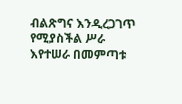ብልጽግና እንዲረጋገጥ የሚያስችል ሥራ እየተሠራ በመምጣቱ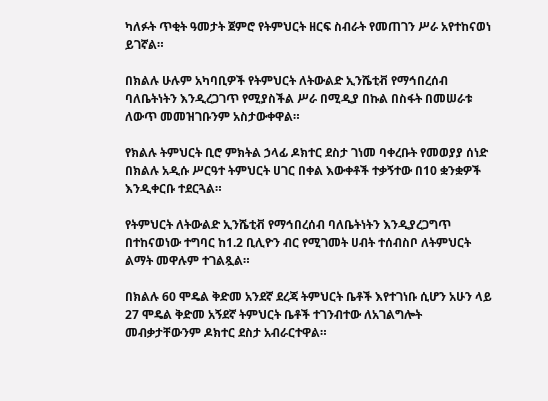ካለፉት ጥቂት ዓመታት ጀምሮ የትምህርት ዘርፍ ስብራት የመጠገን ሥራ አየተከናወነ ይገኛል።

በክልሉ ሁሉም አካባቢዎች የትምህርት ለትውልድ ኢንሼቲቭ የማኅበረሰብ ባለቤትነትን እንዲረጋገጥ የሚያስችል ሥራ በሚዲያ በኩል በስፋት በመሠራቱ ለውጥ መመዝገቡንም አስታውቀዋል።

የክልሉ ትምህርት ቢሮ ምክትል ኃላፊ ዶክተር ደስታ ገነመ ባቀረቡት የመወያያ ሰነድ በክልሉ አዲሱ ሥርዓተ ትምህርት ሀገር በቀል እውቀቶች ተቃኝተው በ10 ቋንቋዎች እንዲቀርቡ ተደርጓል።

የትምህርት ለትውልድ ኢንሼቲቭ የማኅበረሰብ ባለቤትነትን እንዲያረጋግጥ በተከናወነው ተግባር ከ1.2 ቢሊዮን ብር የሚገመት ሀብት ተሰብስቦ ለትምህርት ልማት መዋሉም ተገልጿል።

በክልሉ 60 ሞዴል ቅድመ አንደኛ ደረጃ ትምህርት ቤቶች እየተገነቡ ሲሆን አሁን ላይ 27 ሞዴል ቅድመ አኝደኛ ትምህርት ቤቶች ተገንብተው ለአገልግሎት መብቃታቸውንም ዶክተር ደስታ አብራርተዋል።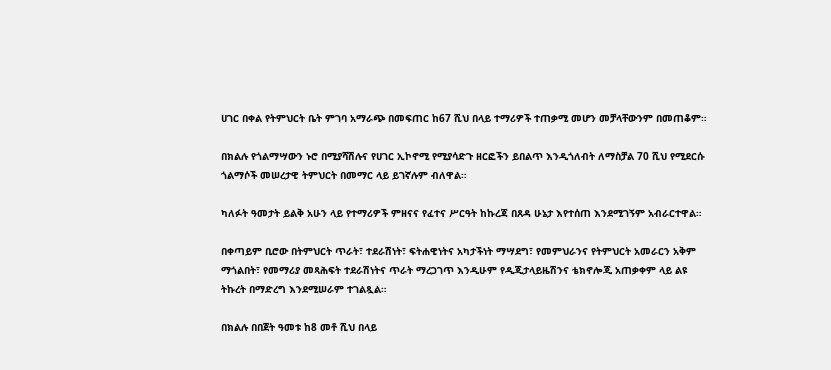ሀገር በቀል የትምህርት ቤት ምገባ አማራጭ በመፍጠር ከ67 ሺህ በላይ ተማሪዎች ተጠቃሚ መሆን መቻላቸውንም በመጠቆም።

በክልሉ የጎልማሣውን ኑሮ በሚያሻሽሉና የሀገር ኢኮኖሚ የሚያሳድጉ ዘርፎችን ይበልጥ እንዲጎለብት ለማስቻል 70 ሺህ የሚደርሱ ጎልማሶች መሠረታዊ ትምህርት በመማር ላይ ይገኛሉም ብለዋል።

ካለፉት ዓመታት ይልቅ አሁን ላይ የተማሪዎች ምዘናና የፈተና ሥርዓት ከኩረጃ በጸዳ ሁኔታ እየተሰጠ እንደሚገኝም አብራርተዋል።

በቀጣይም ቢሮው በትምህርት ጥራት፣ ተደራሽነት፣ ፍትሐዊነትና አካታችነት ማሣደግ፣ የመምህራንና የትምህርት አመራርን አቅም ማጎልበት፣ የመማሪያ መጻሕፍት ተደራሽነትና ጥራት ማረጋገጥ እንዲሁም የዲጂታላይዜሽንና ቴክኖሎጂ አጠቃቀም ላይ ልዩ ትኩረት በማድረግ እንደሚሠራም ተገልጿል።

በክልሉ በበጀት ዓመቱ ከ8 መቶ ሺህ በላይ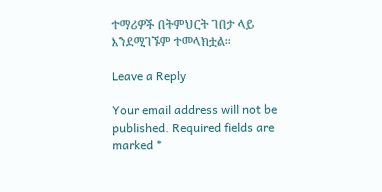ተማሪዎች በትምህርት ገበታ ላይ እንደሚገኙም ተመላክቷል።

Leave a Reply

Your email address will not be published. Required fields are marked *